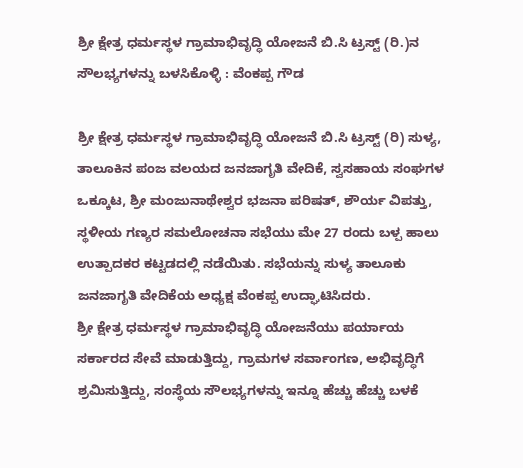ಶ್ರೀ ಕ್ಷೇತ್ರ ಧರ್ಮಸ್ಥಳ ಗ್ರಾಮಾಭಿವೃದ್ಧಿ ಯೋಜನೆ ಬಿ.ಸಿ ಟ್ರಸ್ಟ್‌ (ರಿ.)ನ ಸೌಲಭ್ಯಗಳನ್ನು ಬಳಸಿಕೊಳ್ಳಿ : ವೆಂಕಪ್ಪ ಗೌಡ

ಶ್ರೀ ಕ್ಷೇತ್ರ ಧರ್ಮಸ್ಥಳ ಗ್ರಾಮಾಭಿವೃದ್ಧಿ ಯೋಜನೆ ಬಿ.ಸಿ ಟ್ರಸ್ಟ್ (ರಿ) ಸುಳ್ಯ, ತಾಲೂಕಿನ ಪಂಜ ವಲಯದ ಜನಜಾಗೃತಿ ವೇದಿಕೆ, ಸ್ವಸಹಾಯ ಸಂಘಗಳ ಒಕ್ಕೂಟ, ಶ್ರೀ ಮಂಜುನಾಥೇಶ್ವರ ಭಜನಾ ಪರಿಷತ್, ಶೌರ್ಯ ವಿಪತ್ತು, ಸ್ಥಳೀಯ ಗಣ್ಯರ ಸಮಲೋಚನಾ ಸಭೆಯು ಮೇ 27 ರಂದು ಬಳ್ಪ ಹಾಲು ಉತ್ಪಾದಕರ ಕಟ್ಟಡದಲ್ಲಿ ನಡೆಯಿತು. ಸಭೆಯನ್ನು ಸುಳ್ಯ ತಾಲೂಕು ಜನಜಾಗೃತಿ ವೇದಿಕೆಯ ಅಧ್ಯಕ್ಷ ವೆಂಕಪ್ಪ ಉದ್ಘಾಟಿಸಿದರು.
ಶ್ರೀ ಕ್ಷೇತ್ರ ಧರ್ಮಸ್ಥಳ ಗ್ರಾಮಾಭಿವೃದ್ಧಿ ಯೋಜನೆಯು ಪರ್ಯಾಯ ಸರ್ಕಾರದ ಸೇವೆ ಮಾಡುತ್ತಿದ್ದು, ಗ್ರಾಮಗಳ ಸರ್ವಾಂಗಣ, ಅಭಿವೃದ್ಧಿಗೆ ಶ್ರಮಿಸುತ್ತಿದ್ದು, ಸಂಸ್ಥೆಯ ಸೌಲಭ್ಯಗಳನ್ನು ಇನ್ನೂ ಹೆಚ್ಚು ಹೆಚ್ಚು ಬಳಕೆ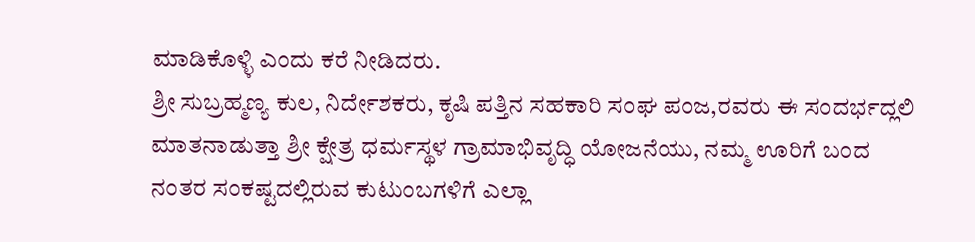ಮಾಡಿಕೊಳ್ಳಿ ಎಂದು ಕರೆ ನೀಡಿದರು.
ಶ್ರೀ ಸುಬ್ರಹ್ಮಣ್ಯ ಕುಲ, ನಿರ್ದೇಶಕರು, ಕೃಷಿ ಪತ್ತಿನ ಸಹಕಾರಿ ಸಂಘ ಪಂಜ,ರವರು ಈ ಸಂದರ್ಭದ್ಲಲಿ ಮಾತನಾಡುತ್ತಾ ಶ್ರೀ ಕ್ಷೇತ್ರ ಧರ್ಮಸ್ಥಳ ಗ್ರಾಮಾಭಿವೃದ್ಧಿ ಯೋಜನೆಯು, ನಮ್ಮ ಊರಿಗೆ ಬಂದ ನಂತರ ಸಂಕಷ್ಟದಲ್ಲಿರುವ ಕುಟುಂಬಗಳಿಗೆ ಎಲ್ಲಾ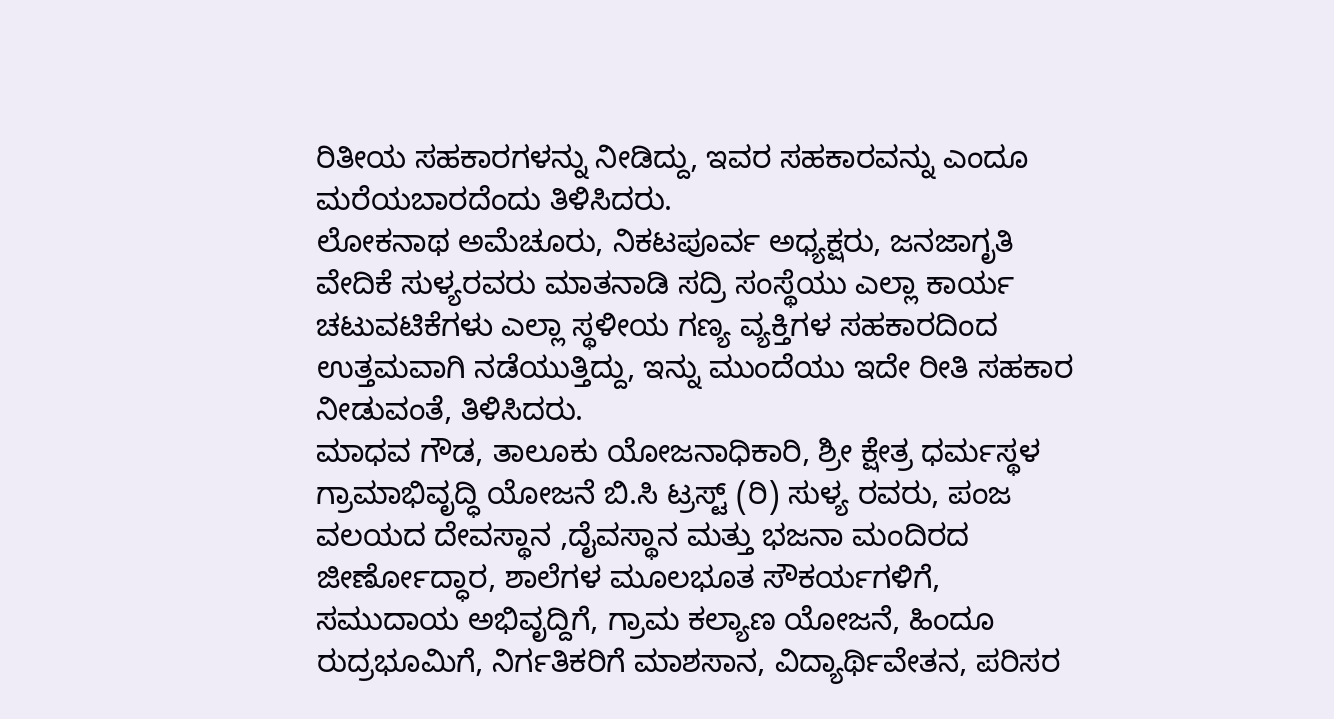ರಿತೀಯ ಸಹಕಾರಗಳನ್ನು ನೀಡಿದ್ದು, ಇವರ ಸಹಕಾರವನ್ನು ಎಂದೂ ಮರೆಯಬಾರದೆಂದು ತಿಳಿಸಿದರು.
ಲೋಕನಾಥ ಅಮೆಚೂರು, ನಿಕಟಪೂರ್ವ ಅಧ್ಯಕ್ಷರು, ಜನಜಾಗೃತಿ ವೇದಿಕೆ ಸುಳ್ಯರವರು ಮಾತನಾಡಿ ಸದ್ರಿ ಸಂಸ್ಥೆಯು ಎಲ್ಲಾ ಕಾರ್ಯ ಚಟುವಟಿಕೆಗಳು ಎಲ್ಲಾ ಸ್ಥಳೀಯ ಗಣ್ಯ ವ್ಯಕ್ತಿಗಳ ಸಹಕಾರದಿಂದ ಉತ್ತಮವಾಗಿ ನಡೆಯುತ್ತಿದ್ದು, ಇನ್ನು ಮುಂದೆಯು ಇದೇ ರೀತಿ ಸಹಕಾರ ನೀಡುವಂತೆ, ತಿಳಿಸಿದರು.
ಮಾಧವ ಗೌಡ, ತಾಲೂಕು ಯೋಜನಾಧಿಕಾರಿ, ಶ್ರೀ ಕ್ಷೇತ್ರ ಧರ್ಮಸ್ಥಳ ಗ್ರಾಮಾಭಿವೃದ್ಧಿ ಯೋಜನೆ ಬಿ.ಸಿ ಟ್ರಸ್ಟ್ (ರಿ) ಸುಳ್ಯ ರವರು, ಪಂಜ ವಲಯದ ದೇವಸ್ಥಾನ ,ದೈವಸ್ಥಾನ ಮತ್ತು ಭಜನಾ ಮಂದಿರದ ಜೀರ್ಣೋದ್ಧಾರ, ಶಾಲೆಗಳ ಮೂಲಭೂತ ಸೌಕರ್ಯಗಳಿಗೆ, ಸಮುದಾಯ ಅಭಿವೃದ್ದಿಗೆ, ಗ್ರಾಮ ಕಲ್ಯಾಣ ಯೋಜನೆ, ಹಿಂದೂ ರುದ್ರಭೂಮಿಗೆ, ನಿರ್ಗತಿಕರಿಗೆ ಮಾಶಸಾನ, ವಿದ್ಯಾರ್ಥಿವೇತನ, ಪರಿಸರ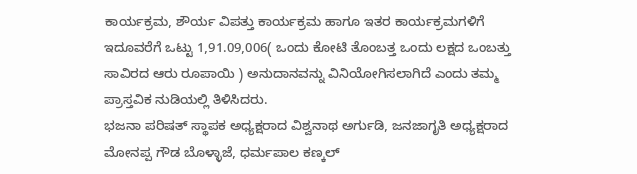ಕಾರ್ಯಕ್ರಮ, ಶೌರ್ಯ ವಿಪತ್ತು ಕಾರ್ಯಕ್ರಮ ಹಾಗೂ ಇತರ ಕಾರ್ಯಕ್ರಮಗಳಿಗೆ ಇದೂವರೆಗೆ ಒಟ್ಟು 1,91.09,006( ಒಂದು ಕೋಟಿ ತೊಂಬತ್ತ ಒಂದು ಲಕ್ಷದ ಒಂಬತ್ತು ಸಾವಿರದ ಆರು ರೂಪಾಯಿ ) ಅನುದಾನವನ್ನು ವಿನಿಯೋಗಿಸಲಾಗಿದೆ ಎಂದು ತಮ್ಮ ಪ್ರಾಸ್ತವಿಕ ನುಡಿಯಲ್ಲಿ ತಿಳಿಸಿದರು.
ಭಜನಾ ಪರಿಷತ್ ಸ್ಥಾಪಕ ಅಧ್ಯಕ್ಷರಾದ ವಿಶ್ವನಾಥ ಅರ್ಗುಡಿ, ಜನಜಾಗೃತಿ ಅಧ್ಯಕ್ಷರಾದ ಮೋನಪ್ಪ ಗೌಡ ಬೊಳ್ಳಾಜೆ, ಧರ್ಮಪಾಲ ಕಣ್ಕಲ್‌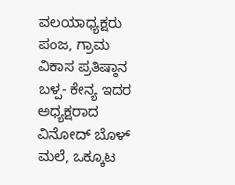ವಲಯಾಧ್ಯಕ್ಷರು ಪಂಜ, ಗ್ರಾಮ ವಿಕಾಸ ಪ್ರತಿಷ್ಠಾನ ಬಳ್ಪ- ಕೇನ್ಯ ಇದರ ಅಧ್ಯಕ್ಷರಾದ ವಿನೋದ್ ಬೊಳ್ ಮಲೆ, ಒಕ್ಕೂಟ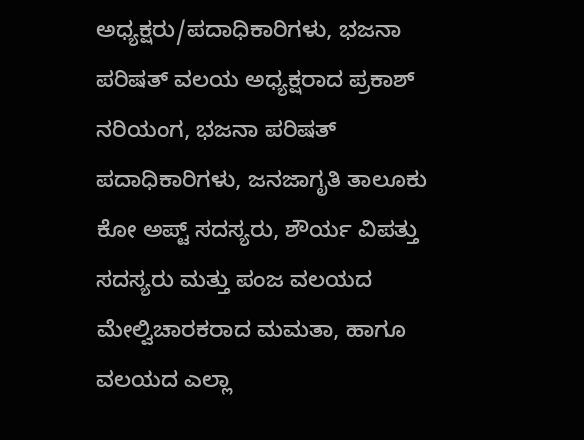ಅಧ್ಯಕ್ಷರು/ಪದಾಧಿಕಾರಿಗಳು, ಭಜನಾ ಪರಿಷತ್ ವಲಯ ಅಧ್ಯಕ್ಷರಾದ ಪ್ರಕಾಶ್ ನರಿಯಂಗ, ಭಜನಾ ಪರಿಷತ್‌ ಪದಾಧಿಕಾರಿಗಳು, ಜನಜಾಗೃತಿ ತಾಲೂಕು ಕೋ ಅಪ್ಟ್ ಸದಸ್ಯರು, ಶೌರ್ಯ ವಿಪತ್ತು ಸದಸ್ಯರು ಮತ್ತು ಪಂಜ ವಲಯದ ಮೇಲ್ವಿಚಾರಕರಾದ ಮಮತಾ, ಹಾಗೂ ವಲಯದ ಎಲ್ಲಾ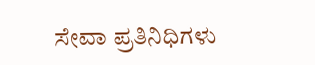ಸೇವಾ ಪ್ರತಿನಿಧಿಗಳು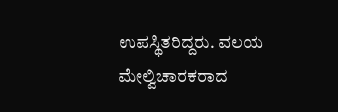ಉಪಸ್ಥಿತರಿದ್ದರು. ವಲಯ ಮೇಲ್ವಿಚಾರಕರಾದ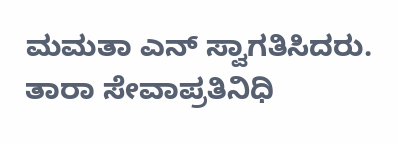ಮಮತಾ ಎನ್ ಸ್ವಾಗತಿಸಿದರು. ತಾರಾ ಸೇವಾಪ್ರತಿನಿಧಿ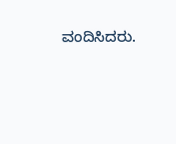ವಂದಿಸಿದರು.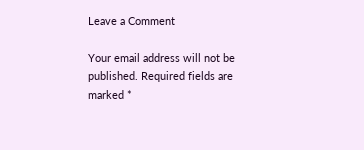Leave a Comment

Your email address will not be published. Required fields are marked *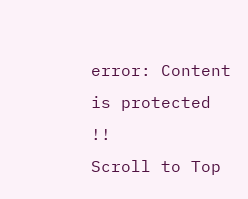error: Content is protected !!
Scroll to Top